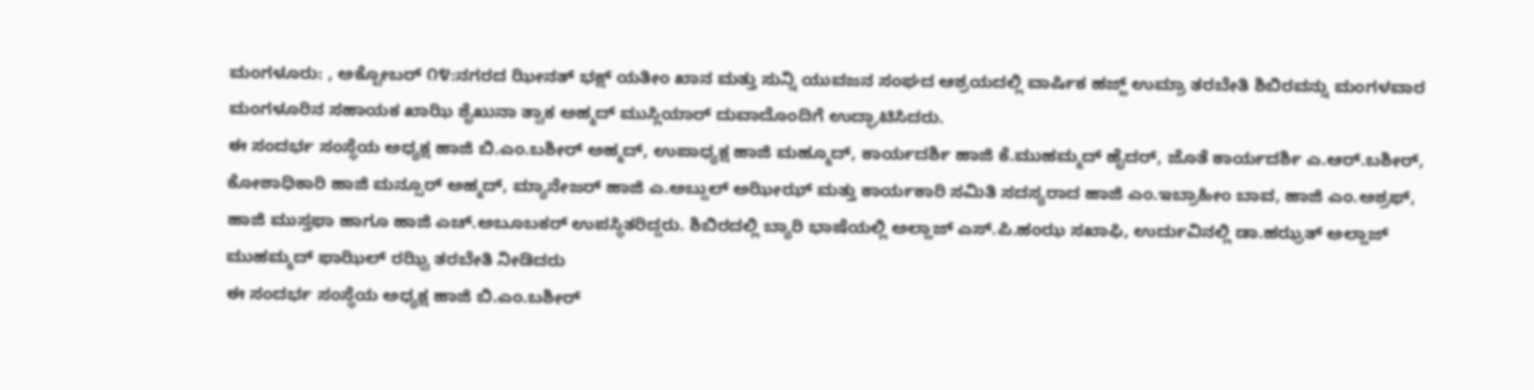ಮಂಗಳೂರು: , ಅಕ್ಟೋಬರ್ ೧೪:ನಗರದ ಝೀನತ್ ಭಕ್ಷ್ ಯತೀಂ ಖಾನ ಮತ್ತು ಸುನ್ನಿ ಯುವಜನ ಸಂಘದ ಆಶ್ರಯದಲ್ಲಿ ವಾರ್ಷಿಕ ಹಜ್ಜ್ ಉಮ್ರಾ ತರಬೇತಿ ಶಿಬಿರವನ್ನು ಮಂಗಳವಾರ ಮಂಗಳೂರಿನ ಸಹಾಯಕ ಖಾಝಿ ಶೈಖುನಾ ತ್ವಾಕ ಅಹ್ಮದ್ ಮುಸ್ಲಿಯಾರ್ ದುವಾದೊಂದಿಗೆ ಉದ್ಘಾಟಿಸಿದರು.
ಈ ಸಂದರ್ಭ ಸಂಸ್ಥೆಯ ಅಧ್ಯಕ್ಷ ಹಾಜಿ ಬಿ.ಎಂ.ಬಶೀರ್ ಅಹ್ಮದ್, ಉಪಾಧ್ಯಕ್ಷ ಹಾಜಿ ಮಹ್ಮೂದ್, ಕಾರ್ಯದರ್ಶಿ ಹಾಜಿ ಕೆ.ಮುಹಮ್ಮದ್ ಹೈದರ್, ಜೊತೆ ಕಾರ್ಯದರ್ಶಿ ಎ.ಆರ್.ಬಶೀರ್, ಕೋಶಾಧಿಕಾರಿ ಹಾಜಿ ಮನ್ಸೂರ್ ಅಹ್ಮದ್, ಮ್ಯಾನೇಜರ್ ಹಾಜಿ ಎ.ಅಬ್ದುಲ್ ಅಝೀಝ್ ಮತ್ತು ಕಾರ್ಯಕಾರಿ ಸಮಿತಿ ಸದಸ್ಯರಾದ ಹಾಜಿ ಎಂ.ಇಬ್ರಾಹೀಂ ಬಾವ, ಹಾಜಿ ಎಂ.ಅಶ್ರಫ್, ಹಾಜಿ ಮುಸ್ತಫಾ ಹಾಗೂ ಹಾಜಿ ಎಚ್.ಅಬೂಬಕರ್ ಉಪಸ್ಥಿತರಿದ್ದರು. ಶಿಬಿರದಲ್ಲಿ ಬ್ಯಾರಿ ಭಾಷೆಯಲ್ಲಿ ಅಲ್ಹಾಜ್ ಎಸ್.ಪಿ.ಹಂಝ ಸಖಾಫಿ, ಉರ್ದುವಿನಲ್ಲಿ ಡಾ.ಹಝ್ರತ್ ಅಲ್ಹಾಜ್ ಮುಹಮ್ಮದ್ ಫಾಝಿಲ್ ರಝ್ವಿ ತರಬೇತಿ ನೀಡಿದರು
ಈ ಸಂದರ್ಭ ಸಂಸ್ಥೆಯ ಅಧ್ಯಕ್ಷ ಹಾಜಿ ಬಿ.ಎಂ.ಬಶೀರ್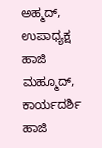ಅಹ್ಮದ್, ಉಪಾಧ್ಯಕ್ಷ ಹಾಜಿ ಮಹ್ಮೂದ್, ಕಾರ್ಯದರ್ಶಿ ಹಾಜಿ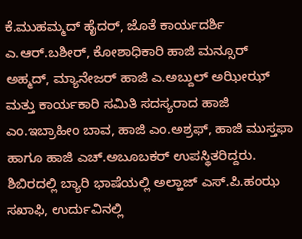ಕೆ.ಮುಹಮ್ಮದ್ ಹೈದರ್, ಜೊತೆ ಕಾರ್ಯದರ್ಶಿ ಎ.ಆರ್.ಬಶೀರ್, ಕೋಶಾಧಿಕಾರಿ ಹಾಜಿ ಮನ್ಸೂರ್ ಅಹ್ಮದ್, ಮ್ಯಾನೇಜರ್ ಹಾಜಿ ಎ.ಅಬ್ದುಲ್ ಅಝೀಝ್ ಮತ್ತು ಕಾರ್ಯಕಾರಿ ಸಮಿತಿ ಸದಸ್ಯರಾದ ಹಾಜಿ ಎಂ.ಇಬ್ರಾಹೀಂ ಬಾವ, ಹಾಜಿ ಎಂ.ಅಶ್ರಫ್, ಹಾಜಿ ಮುಸ್ತಫಾ ಹಾಗೂ ಹಾಜಿ ಎಚ್.ಅಬೂಬಕರ್ ಉಪಸ್ಥಿತರಿದ್ದರು. ಶಿಬಿರದಲ್ಲಿ ಬ್ಯಾರಿ ಭಾಷೆಯಲ್ಲಿ ಅಲ್ಹಾಜ್ ಎಸ್.ಪಿ.ಹಂಝ ಸಖಾಫಿ, ಉರ್ದುವಿನಲ್ಲಿ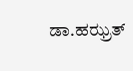ಡಾ.ಹಝ್ರತ್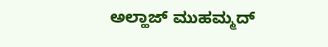ಅಲ್ಹಾಜ್ ಮುಹಮ್ಮದ್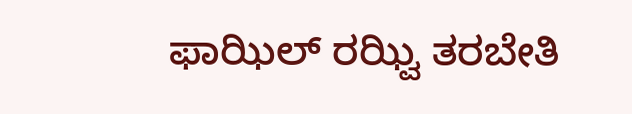ಫಾಝಿಲ್ ರಝ್ವಿ ತರಬೇತಿ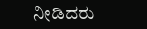ನೀಡಿದರು